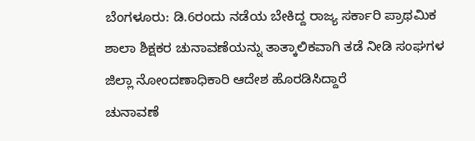ಬೆಂಗಳೂರು: ಡಿ.6ರಂದು ನಡೆಯ ಬೇಕಿದ್ದ ರಾಜ್ಯ ಸರ್ಕಾರಿ ಪ್ರಾಥಮಿಕ ಶಾಲಾ ಶಿಕ್ಷಕರ ಚುನಾವಣೆಯನ್ನು ತಾತ್ಕಾಲಿಕವಾಗಿ ತಡೆ ನೀಡಿ ಸಂಘಗಳ ಜಿಲ್ಲಾ ನೋಂದಣಾಧಿಕಾರಿ ಆದೇಶ ಹೊರಡಿಸಿದ್ದಾರೆ
ಚುನಾವಣೆ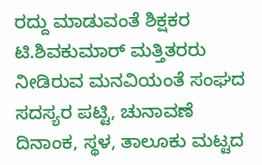ರದ್ದು ಮಾಡುವಂತೆ ಶಿಕ್ಷಕರ ಟಿ.ಶಿವಕುಮಾರ್ ಮತ್ತಿತರರು ನೀಡಿರುವ ಮನವಿಯಂತೆ ಸಂಘದ ಸದಸ್ಯರ ಪಟ್ಟಿ, ಚುನಾವಣೆ ದಿನಾಂಕ, ಸ್ಥಳ, ತಾಲೂಕು ಮಟ್ಟದ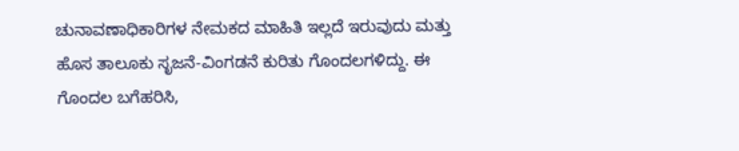ಚುನಾವಣಾಧಿಕಾರಿಗಳ ನೇಮಕದ ಮಾಹಿತಿ ಇಲ್ಲದೆ ಇರುವುದು ಮತ್ತು ಹೊಸ ತಾಲೂಕು ಸೃಜನೆ-ವಿಂಗಡನೆ ಕುರಿತು ಗೊಂದಲಗಳಿದ್ದು. ಈ ಗೊಂದಲ ಬಗೆಹರಿಸಿ,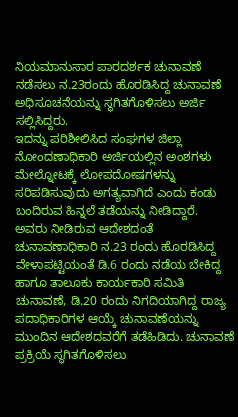ನಿಯಮಾನುಸಾರ ಪಾರದರ್ಶಕ ಚುನಾವಣೆ ನಡೆಸಲು ನ.23ರಂದು ಹೊರಡಿಸಿದ್ದ ಚುನಾವಣೆ ಅಧಿಸೂಚನೆಯನ್ನು ಸ್ಥಗಿತಗೊಳಿಸಲು ಅರ್ಜಿ ಸಲ್ಲಿಸಿದ್ದರು.
ಇದನ್ನು ಪರಿಶೀಲಿಸಿದ ಸಂಘಗಳ ಜಿಲ್ಲಾ ನೋಂದಣಾಧಿಕಾರಿ ಅರ್ಜಿಯಲ್ಲಿನ ಅಂಶಗಳು ಮೇಲ್ನೋಟಕ್ಕೆ ಲೋಪದೋಷಗಳನ್ನು ಸರಿಪಡಿಸುವುದು ಅಗತ್ಯವಾಗಿದೆ ಎಂದು ಕಂಡು ಬಂದಿರುವ ಹಿನ್ನಲೆ ತಡೆಯನ್ನು ನೀಡಿದ್ದಾರೆ.
ಅವರು ನೀಡಿರುವ ಆದೇಶದಂತೆ ಚುನಾವಣಾಧಿಕಾರಿ ನ.23 ರಂದು ಹೊರಡಿಸಿದ್ದ ವೇಳಾಪಟ್ಟಿಯಂತೆ ಡಿ.6 ರಂದು ನಡೆಯ ಬೇಕಿದ್ದ ಹಾಗೂ ತಾಲೂಕು ಕಾರ್ಯಕಾರಿ ಸಮಿತಿ ಚುನಾವಣೆ, ಡಿ.20 ರಂದು ನಿಗದಿಯಾಗಿದ್ದ ರಾಜ್ಯ ಪದಾಧಿಕಾರಿಗಳ ಆಯ್ಕೆ ಚುನಾವಣೆಯನ್ನು ಮುಂದಿನ ಆದೇಶದವರೆಗೆ ತಡೆಹಿಡಿದು. ಚುನಾವಣೆ ಪ್ರಕ್ರಿಯೆ ಸ್ಥಗಿತಗೊಳಿಸಲು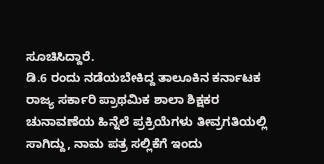ಸೂಚಿಸಿದ್ದಾರೆ.
ಡಿ.6 ರಂದು ನಡೆಯಬೇಕಿದ್ದ ತಾಲೂಕಿನ ಕರ್ನಾಟಕ ರಾಜ್ಯ ಸರ್ಕಾರಿ ಪ್ರಾಥಮಿಕ ಶಾಲಾ ಶಿಕ್ಷಕರ ಚುನಾವಣೆಯ ಹಿನ್ನೆಲೆ ಪ್ರಕ್ರಿಯೆಗಳು ತೀವ್ರಗತಿಯಲ್ಲಿ ಸಾಗಿದ್ದು, ನಾಮ ಪತ್ರ ಸಲ್ಲಿಕೆಗೆ ಇಂದು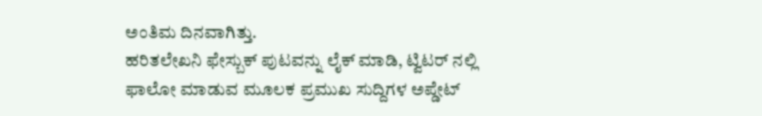ಅಂತಿಮ ದಿನವಾಗಿತ್ತು.
ಹರಿತಲೇಖನಿ ಫೇಸ್ಬುಕ್ ಪುಟವನ್ನು ಲೈಕ್ ಮಾಡಿ, ಟ್ವಿಟರ್ ನಲ್ಲಿ ಫಾಲೋ ಮಾಡುವ ಮೂಲಕ ಪ್ರಮುಖ ಸುದ್ದಿಗಳ ಅಪ್ಡೇಟ್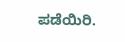ಪಡೆಯಿರಿ.